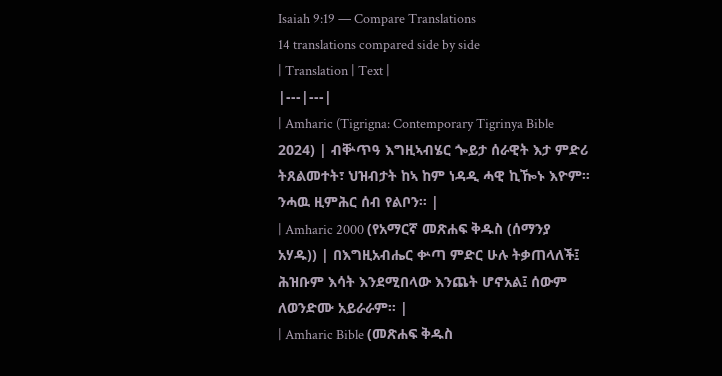Isaiah 9:19 — Compare Translations
14 translations compared side by side
| Translation | Text |
|---|---|
| Amharic (Tigrigna: Contemporary Tigrinya Bible 2024) | ብቝጥዓ እግዚኣብሄር ጐይታ ሰራዊት እታ ምድሪ ትጸልመተት፣ ህዝብታት ከኣ ከም ነዳዲ ሓዊ ኪዀኑ እዮም። ንሓዉ ዚምሕር ሰብ የልቦን። |
| Amharic 2000 (የአማርኛ መጽሐፍ ቅዱስ (ሰማንያ አሃዱ)) | በእግዚአብሔር ቍጣ ምድር ሁሉ ትቃጠላለች፤ ሕዝቡም እሳት እንደሚበላው እንጨት ሆኖአል፤ ሰውም ለወንድሙ አይራራም። |
| Amharic Bible (መጽሐፍ ቅዱስ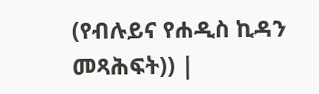(የብሉይና የሐዲስ ኪዳን መጻሕፍት)) |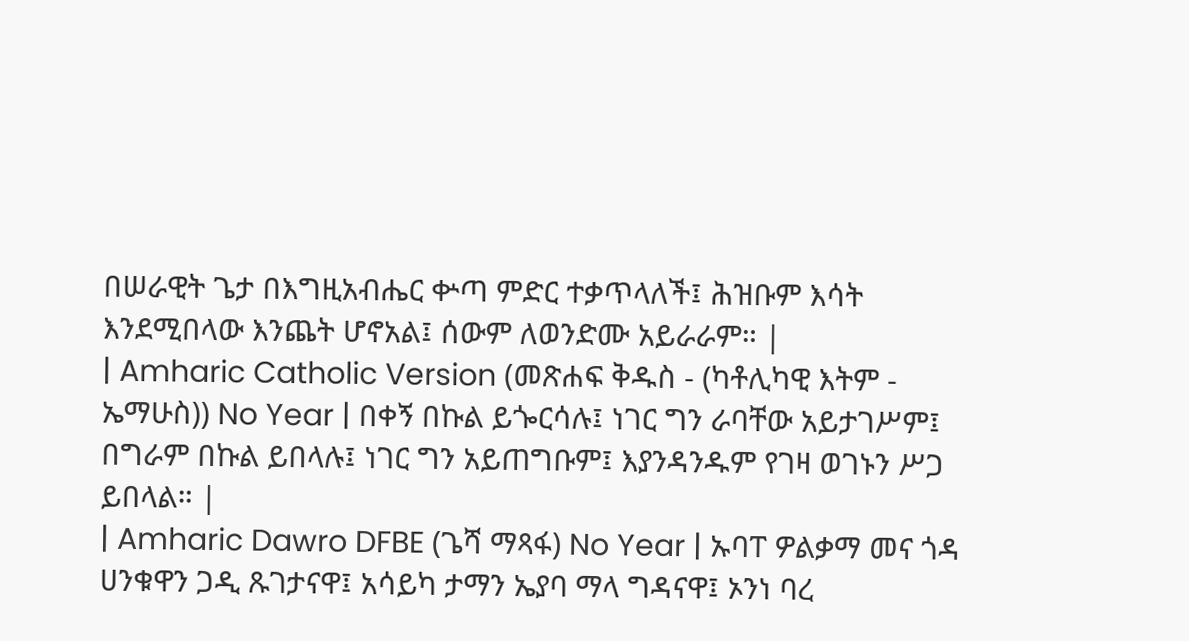በሠራዊት ጌታ በእግዚአብሔር ቍጣ ምድር ተቃጥላለች፤ ሕዝቡም እሳት እንደሚበላው እንጨት ሆኖአል፤ ሰውም ለወንድሙ አይራራም። |
| Amharic Catholic Version (መጽሐፍ ቅዱስ - (ካቶሊካዊ እትም - ኤማሁስ)) No Year | በቀኝ በኩል ይጐርሳሉ፤ ነገር ግን ራባቸው አይታገሥም፤ በግራም በኩል ይበላሉ፤ ነገር ግን አይጠግቡም፤ እያንዳንዱም የገዛ ወገኑን ሥጋ ይበላል። |
| Amharic Dawro DFBE (ጌሻ ማጻፋ) No Year | ኡባፐ ዎልቃማ መና ጎዳ ሀንቁዋን ጋዲ ጹገታናዋ፤ አሳይካ ታማን ኤያባ ማላ ግዳናዋ፤ ኦንነ ባረ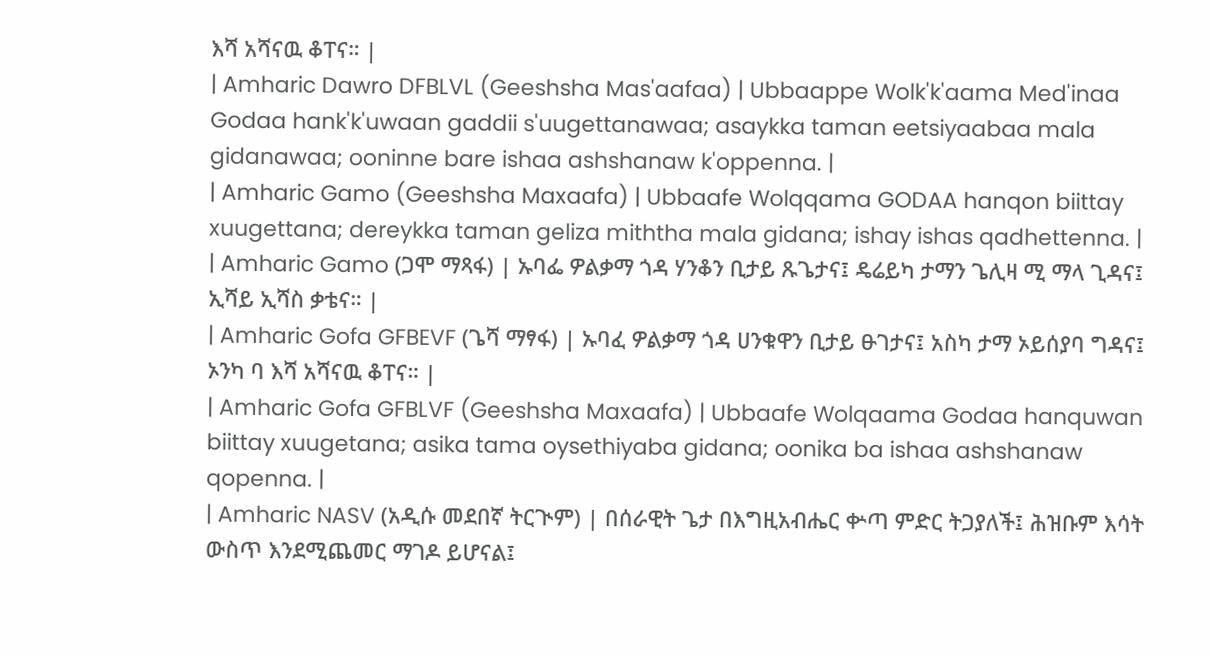እሻ አሻናዉ ቆፐና። |
| Amharic Dawro DFBLVL (Geeshsha Mas'aafaa) | Ubbaappe Wolk'k'aama Med'inaa Godaa hank'k'uwaan gaddii s'uugettanawaa; asaykka taman eetsiyaabaa mala gidanawaa; ooninne bare ishaa ashshanaw k'oppenna. |
| Amharic Gamo (Geeshsha Maxaafa) | Ubbaafe Wolqqama GODAA hanqon biittay xuugettana; dereykka taman geliza miththa mala gidana; ishay ishas qadhettenna. |
| Amharic Gamo (ጋሞ ማጻፋ) | ኡባፌ ዎልቃማ ጎዳ ሃንቆን ቢታይ ጹጌታና፤ ዴሬይካ ታማን ጌሊዛ ሚ ማላ ጊዳና፤ ኢሻይ ኢሻስ ቃቴና። |
| Amharic Gofa GFBEVF (ጌሻ ማፃፋ) | ኡባፈ ዎልቃማ ጎዳ ሀንቁዋን ቢታይ ፁገታና፤ አስካ ታማ ኦይሰያባ ግዳና፤ ኦንካ ባ እሻ አሻናዉ ቆፐና። |
| Amharic Gofa GFBLVF (Geeshsha Maxaafa) | Ubbaafe Wolqaama Godaa hanquwan biittay xuugetana; asika tama oysethiyaba gidana; oonika ba ishaa ashshanaw qopenna. |
| Amharic NASV (አዲሱ መደበኛ ትርጒም) | በሰራዊት ጌታ በእግዚአብሔር ቍጣ ምድር ትጋያለች፤ ሕዝቡም እሳት ውስጥ እንደሚጨመር ማገዶ ይሆናል፤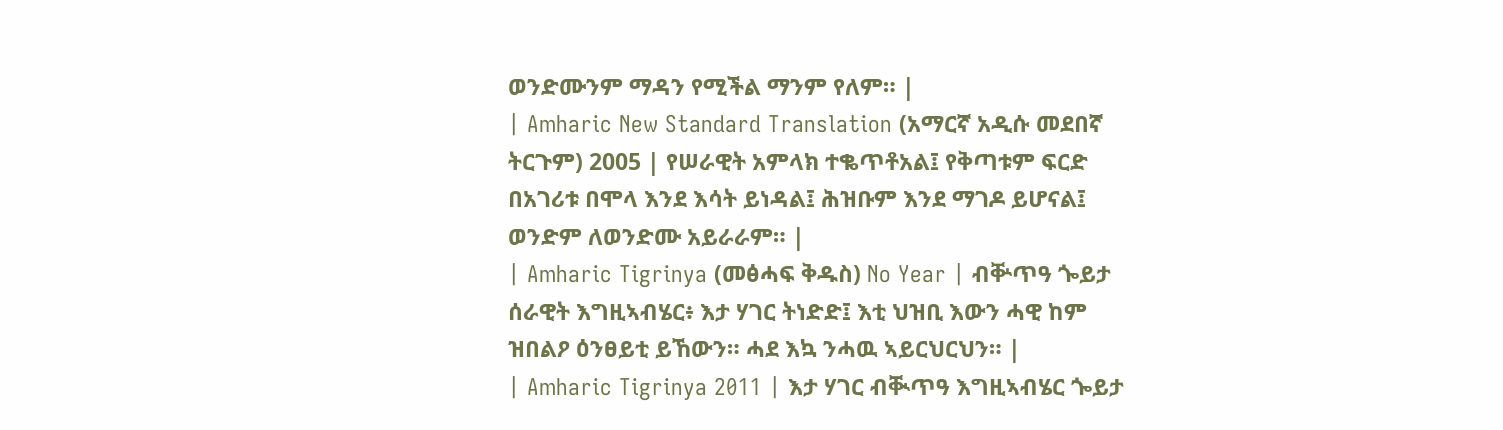ወንድሙንም ማዳን የሚችል ማንም የለም። |
| Amharic New Standard Translation (አማርኛ አዲሱ መደበኛ ትርጉም) 2005 | የሠራዊት አምላክ ተቈጥቶአል፤ የቅጣቱም ፍርድ በአገሪቱ በሞላ እንደ እሳት ይነዳል፤ ሕዝቡም እንደ ማገዶ ይሆናል፤ ወንድም ለወንድሙ አይራራም። |
| Amharic Tigrinya (መፅሓፍ ቅዱስ) No Year | ብቝጥዓ ጐይታ ሰራዊት እግዚኣብሄር፥ እታ ሃገር ትነድድ፤ እቲ ህዝቢ እውን ሓዊ ከም ዝበልዖ ዕንፀይቲ ይኸውን። ሓደ እኳ ንሓዉ ኣይርህርህን። |
| Amharic Tigrinya 2011 | እታ ሃገር ብቚጥዓ እግዚኣብሄር ጐይታ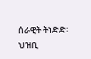ሰራዊት ትነድድ፡ ህዝቢ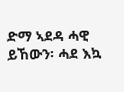ድማ ኣደዳ ሓዊ ይኸውን፡ ሓደ እኳ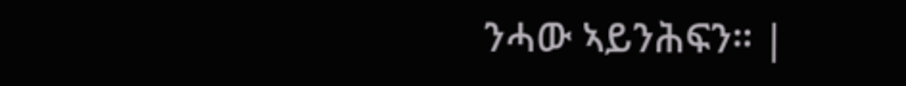ንሓው ኣይንሕፍን። |